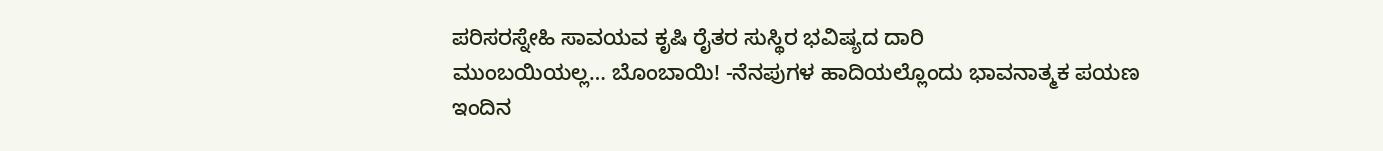ಪರಿಸರಸ್ನೇಹಿ ಸಾವಯವ ಕೃಷಿ ರೈತರ ಸುಸ್ಥಿರ ಭವಿಷ್ಯದ ದಾರಿ
ಮುಂಬಯಿಯಲ್ಲ… ಬೊಂಬಾಯಿ! -ನೆನಪುಗಳ ಹಾದಿಯಲ್ಲೊಂದು ಭಾವನಾತ್ಮಕ ಪಯಣ
ಇಂದಿನ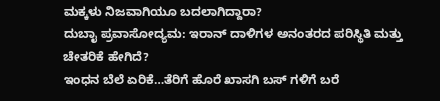ಮಕ್ಕಳು ನಿಜವಾಗಿಯೂ ಬದಲಾಗಿದ್ದಾರಾ?
ದುಬಾೖ ಪ್ರವಾಸೋದ್ಯಮ: ಇರಾನ್ ದಾಳಿಗಳ ಅನಂತರದ ಪರಿಸ್ಥಿತಿ ಮತ್ತು ಚೇತರಿಕೆ ಹೇಗಿದೆ?
ಇಂಧನ ಬೆಲೆ ಏರಿಕೆ…ತೆರಿಗೆ ಹೊರೆ ಖಾಸಗಿ ಬಸ್ ಗಳಿಗೆ ಬರೆ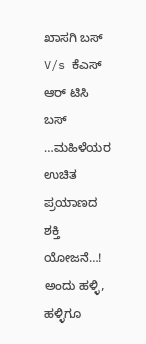ಖಾಸಗಿ ಬಸ್ V/s ಕೆಎಸ್ ಆರ್ ಟಿಸಿ ಬಸ್ …ಮಹಿಳೆಯರ ಉಚಿತ ಪ್ರಯಾಣದ ಶಕ್ತಿ ಯೋಜನೆ…!
ಅಂದು ಹಳ್ಳಿ, ಹಳ್ಳಿಗೂ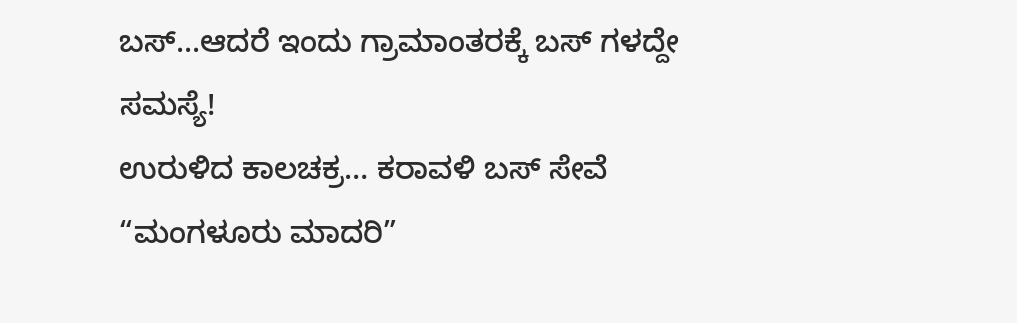ಬಸ್...ಆದರೆ ಇಂದು ಗ್ರಾಮಾಂತರಕ್ಕೆ ಬಸ್ ಗಳದ್ದೇ ಸಮಸ್ಯೆ!
ಉರುಳಿದ ಕಾಲಚಕ್ರ… ಕರಾವಳಿ ಬಸ್ ಸೇವೆ “ಮಂಗಳೂರು ಮಾದರಿ”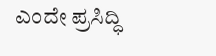ಎಂದೇ ಪ್ರಸಿದ್ಧಿ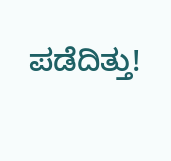ಪಡೆದಿತ್ತು!